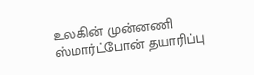உலகின் முன்னணி ஸ்மார்ட்போன் தயாரிப்பு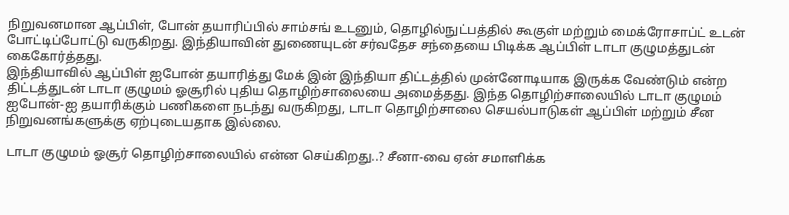நிறுவனமான ஆப்பிள், போன் தயாரிப்பில் சாம்சங் உடனும், தொழில்நுட்பத்தில் கூகுள் மற்றும் மைக்ரோசாப்ட் உடன் போட்டிப்போட்டு வருகிறது. இந்தியாவின் துணையுடன் சர்வதேச சந்தையை பிடிக்க ஆப்பிள் டாடா குழுமத்துடன் கைகோர்த்தது.
இந்தியாவில் ஆப்பிள் ஐபோன் தயாரித்து மேக் இன் இந்தியா திட்டத்தில் முன்னோடியாக இருக்க வேண்டும் என்ற திட்டத்துடன் டாடா குழுமம் ஓசூரில் புதிய தொழிற்சாலையை அமைத்தது. இந்த தொழிற்சாலையில் டாடா குழுமம் ஐபோன்-ஐ தயாரிக்கும் பணிகளை நடந்து வருகிறது, டாடா தொழிற்சாலை செயல்பாடுகள் ஆப்பிள் மற்றும் சீன நிறுவனங்களுக்கு ஏற்புடையதாக இல்லை.

டாடா குழுமம் ஓசூர் தொழிற்சாலையில் என்ன செய்கிறது..? சீனா-வை ஏன் சமாளிக்க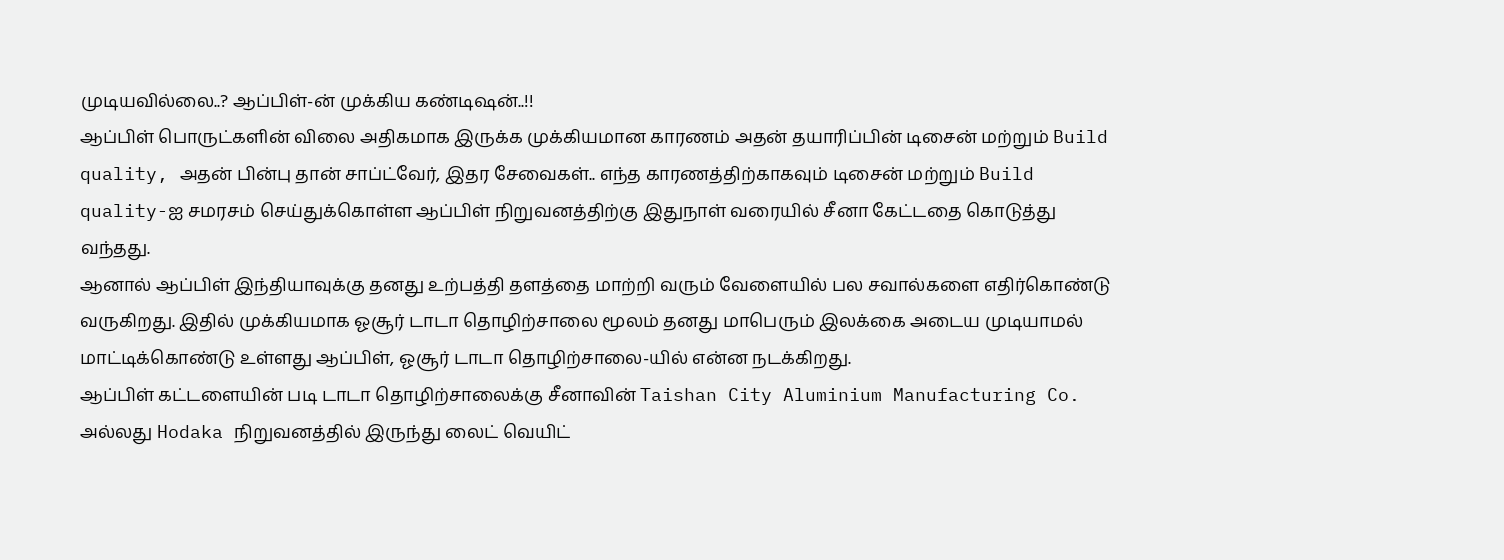முடியவில்லை..? ஆப்பிள்-ன் முக்கிய கண்டிஷன்..!!
ஆப்பிள் பொருட்களின் விலை அதிகமாக இருக்க முக்கியமான காரணம் அதன் தயாரிப்பின் டிசைன் மற்றும் Build quality, அதன் பின்பு தான் சாப்ட்வேர், இதர சேவைகள்.. எந்த காரணத்திற்காகவும் டிசைன் மற்றும் Build quality-ஐ சமரசம் செய்துக்கொள்ள ஆப்பிள் நிறுவனத்திற்கு இதுநாள் வரையில் சீனா கேட்டதை கொடுத்து வந்தது.
ஆனால் ஆப்பிள் இந்தியாவுக்கு தனது உற்பத்தி தளத்தை மாற்றி வரும் வேளையில் பல சவால்களை எதிர்கொண்டு வருகிறது. இதில் முக்கியமாக ஓசூர் டாடா தொழிற்சாலை மூலம் தனது மாபெரும் இலக்கை அடைய முடியாமல் மாட்டிக்கொண்டு உள்ளது ஆப்பிள், ஓசூர் டாடா தொழிற்சாலை-யில் என்ன நடக்கிறது.
ஆப்பிள் கட்டளையின் படி டாடா தொழிற்சாலைக்கு சீனாவின் Taishan City Aluminium Manufacturing Co. அல்லது Hodaka நிறுவனத்தில் இருந்து லைட் வெயிட்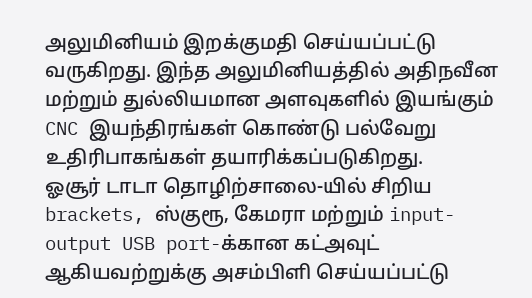அலுமினியம் இறக்குமதி செய்யப்பட்டு வருகிறது. இந்த அலுமினியத்தில் அதிநவீன மற்றும் துல்லியமான அளவுகளில் இயங்கும் CNC இயந்திரங்கள் கொண்டு பல்வேறு உதிரிபாகங்கள் தயாரிக்கப்படுகிறது.
ஓசூர் டாடா தொழிற்சாலை-யில் சிறிய brackets, ஸ்குரூ, கேமரா மற்றும் input-output USB port-க்கான கட்அவுட் ஆகியவற்றுக்கு அசம்பிளி செய்யப்பட்டு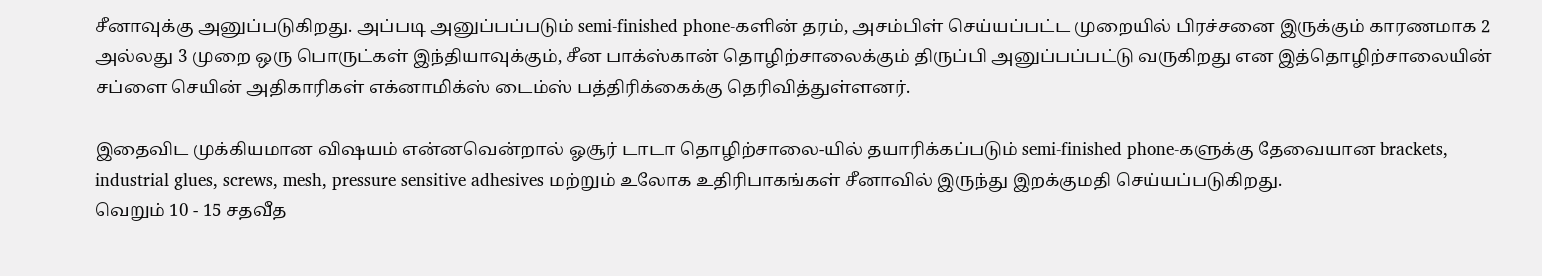சீனாவுக்கு அனுப்படுகிறது. அப்படி அனுப்பப்படும் semi-finished phone-களின் தரம், அசம்பிள் செய்யப்பட்ட முறையில் பிரச்சனை இருக்கும் காரணமாக 2 அல்லது 3 முறை ஒரு பொருட்கள் இந்தியாவுக்கும், சீன பாக்ஸ்கான் தொழிற்சாலைக்கும் திருப்பி அனுப்பப்பட்டு வருகிறது என இத்தொழிற்சாலையின் சப்ளை செயின் அதிகாரிகள் எக்னாமிக்ஸ் டைம்ஸ் பத்திரிக்கைக்கு தெரிவித்துள்ளனர்.

இதைவிட முக்கியமான விஷயம் என்னவென்றால் ஓசூர் டாடா தொழிற்சாலை-யில் தயாரிக்கப்படும் semi-finished phone-களுக்கு தேவையான brackets, industrial glues, screws, mesh, pressure sensitive adhesives மற்றும் உலோக உதிரிபாகங்கள் சீனாவில் இருந்து இறக்குமதி செய்யப்படுகிறது.
வெறும் 10 - 15 சதவீத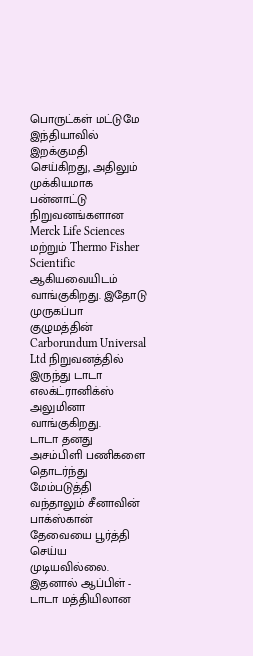பொருட்கள் மட்டுமே இந்தியாவில் இறக்குமதி செய்கிறது, அதிலும் முக்கியமாக பன்னாட்டு நிறுவனங்களான Merck Life Sciences மற்றும் Thermo Fisher Scientific ஆகியவையிடம் வாங்குகிறது. இதோடு முருகப்பா குழுமத்தின் Carborundum Universal Ltd நிறுவனத்தில் இருந்து டாடா எலக்ட்ரானிக்ஸ் அலுமினா வாங்குகிறது.
டாடா தனது அசம்பிளி பணிகளை தொடர்ந்து மேம்படுத்தி வந்தாலும் சீனாவின் பாக்ஸ்கான் தேவையை பூர்த்தி செய்ய முடியவில்லை. இதனால் ஆப்பிள் - டாடா மத்தியிலான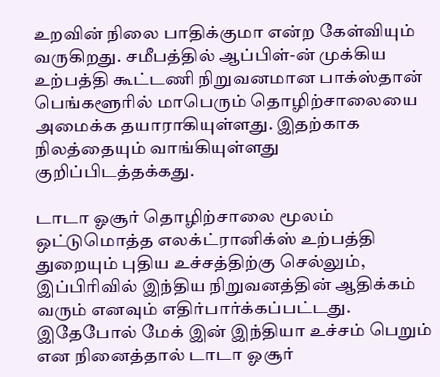உறவின் நிலை பாதிக்குமா என்ற கேள்வியும் வருகிறது. சமீபத்தில் ஆப்பிள்-ன் முக்கிய உற்பத்தி கூட்டணி நிறுவனமான பாக்ஸ்தான் பெங்களூரில் மாபெரும் தொழிற்சாலையை அமைக்க தயாராகியுள்ளது. இதற்காக நிலத்தையும் வாங்கியுள்ளது குறிப்பிடத்தக்கது.

டாடா ஓசூர் தொழிற்சாலை மூலம் ஒட்டுமொத்த எலக்ட்ரானிக்ஸ் உற்பத்தி துறையும் புதிய உச்சத்திற்கு செல்லும், இப்பிரிவில் இந்திய நிறுவனத்தின் ஆதிக்கம் வரும் எனவும் எதிர்பார்க்கப்பட்டது. இதேபோல் மேக் இன் இந்தியா உச்சம் பெறும் என நினைத்தால் டாடா ஓசூர்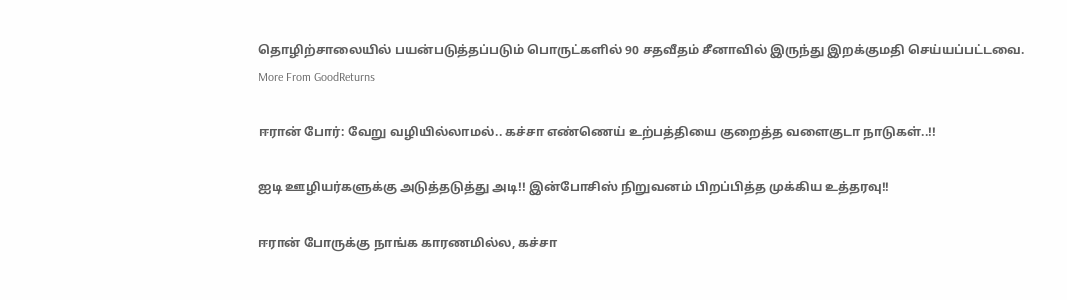தொழிற்சாலையில் பயன்படுத்தப்படும் பொருட்களில் 90 சதவீதம் சீனாவில் இருந்து இறக்குமதி செய்யப்பட்டவை.
More From GoodReturns

ஈரான் போர்: வேறு வழியில்லாமல்.. கச்சா எண்ணெய் உற்பத்தியை குறைத்த வளைகுடா நாடுகள்..!!

ஐடி ஊழியர்களுக்கு அடுத்தடுத்து அடி!! இன்போசிஸ் நிறுவனம் பிறப்பித்த முக்கிய உத்தரவு!!

ஈரான் போருக்கு நாங்க காரணமில்ல, கச்சா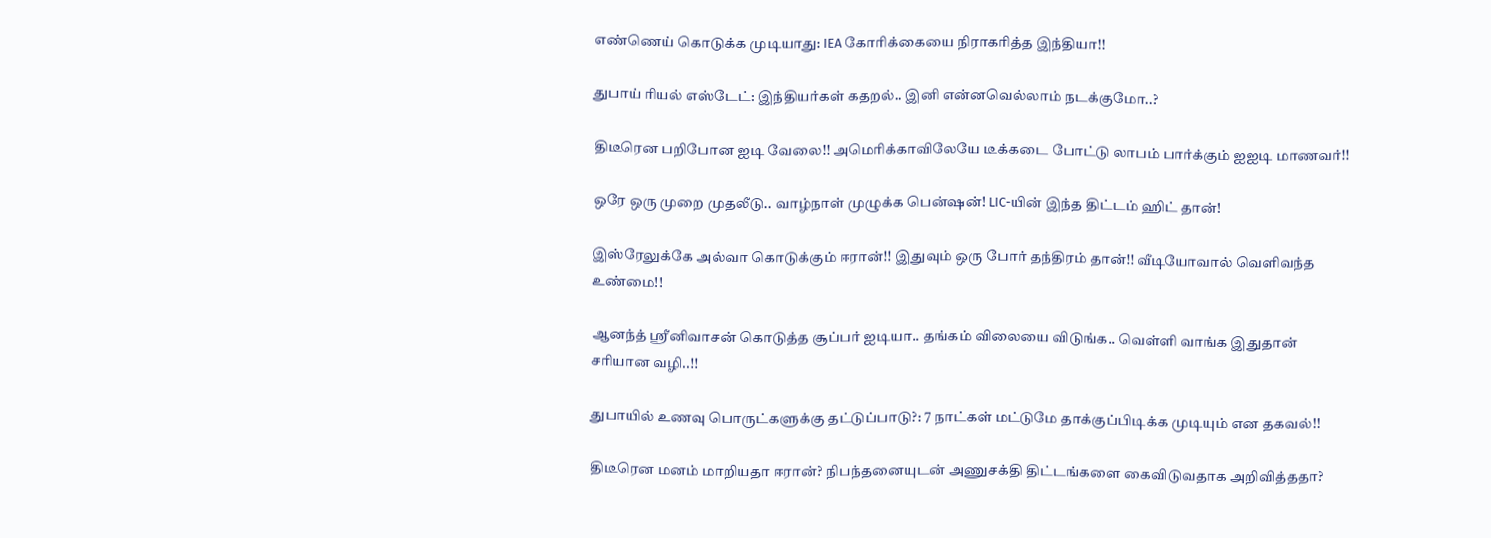எண்ணெய் கொடுக்க முடியாது: IEA கோரிக்கையை நிராகரித்த இந்தியா!!

துபாய் ரியல் எஸ்டேட்: இந்தியர்கள் கதறல்.. இனி என்னவெல்லாம் நடக்குமோ..?

திடீரென பறிபோன ஐடி வேலை!! அமெரிக்காவிலேயே டீக்கடை போட்டு லாபம் பார்க்கும் ஐஐடி மாணவர்!!

ஒரே ஒரு முறை முதலீடு.. வாழ்நாள் முழுக்க பென்ஷன்! LIC-யின் இந்த திட்டம் ஹிட் தான்!

இஸ்ரேலுக்கே அல்வா கொடுக்கும் ஈரான்!! இதுவும் ஒரு போர் தந்திரம் தான்!! வீடியோவால் வெளிவந்த உண்மை!!

ஆனந்த் ஸ்ரீனிவாசன் கொடுத்த சூப்பர் ஐடியா.. தங்கம் விலையை விடுங்க.. வெள்ளி வாங்க இதுதான் சரியான வழி..!!

துபாயில் உணவு பொருட்களுக்கு தட்டுப்பாடு?: 7 நாட்கள் மட்டுமே தாக்குப்பிடிக்க முடியும் என தகவல்!!

திடீரென மனம் மாறியதா ஈரான்? நிபந்தனையுடன் அணுசக்தி திட்டங்களை கைவிடுவதாக அறிவித்ததா?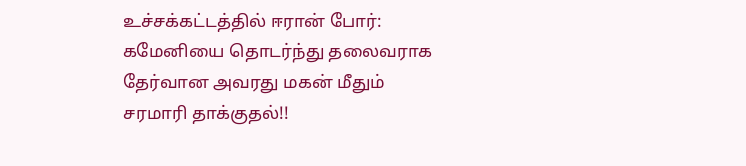உச்சக்கட்டத்தில் ஈரான் போர்: கமேனியை தொடர்ந்து தலைவராக தேர்வான அவரது மகன் மீதும் சரமாரி தாக்குதல்!!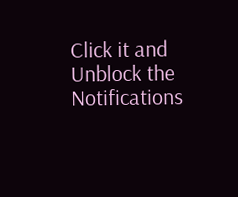Click it and Unblock the Notifications